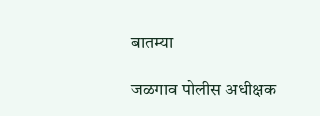बातम्या

जळगाव पोलीस अधीक्षक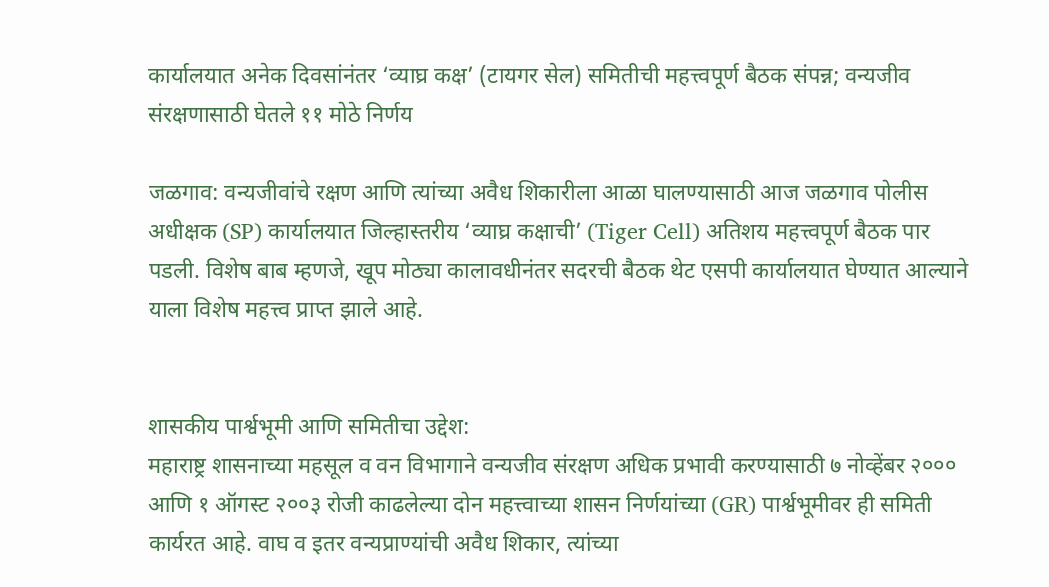कार्यालयात अनेक दिवसांनंतर ‘व्याघ्र कक्ष’ (टायगर सेल) समितीची महत्त्वपूर्ण बैठक संपन्न; वन्यजीव संरक्षणासाठी घेतले ११ मोठे निर्णय

जळगाव: वन्यजीवांचे रक्षण आणि त्यांच्या अवैध शिकारीला आळा घालण्यासाठी आज जळगाव पोलीस अधीक्षक (SP) कार्यालयात जिल्हास्तरीय ‘व्याघ्र कक्षाची’ (Tiger Cell) अतिशय महत्त्वपूर्ण बैठक पार पडली. विशेष बाब म्हणजे, खूप मोठ्या कालावधीनंतर सदरची बैठक थेट एसपी कार्यालयात घेण्यात आल्याने याला विशेष महत्त्व प्राप्त झाले आहे.


शासकीय पार्श्वभूमी आणि समितीचा उद्देश:
महाराष्ट्र शासनाच्या महसूल व वन विभागाने वन्यजीव संरक्षण अधिक प्रभावी करण्यासाठी ७ नोव्हेंबर २००० आणि १ ऑगस्ट २००३ रोजी काढलेल्या दोन महत्त्वाच्या शासन निर्णयांच्या (GR) पार्श्वभूमीवर ही समिती कार्यरत आहे. वाघ व इतर वन्यप्राण्यांची अवैध शिकार, त्यांच्या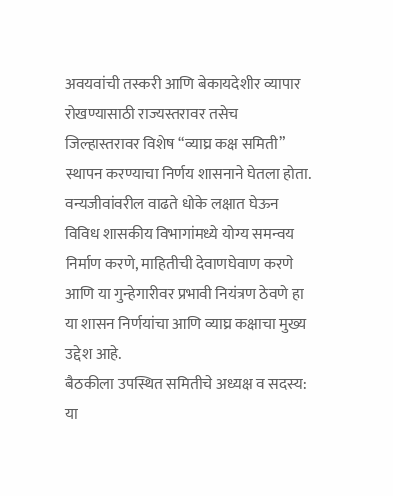अवयवांची तस्करी आणि बेकायदेशीर व्यापार रोखण्यासाठी राज्यस्तरावर तसेच जिल्हास्तरावर विशेष “व्याघ्र कक्ष समिती” स्थापन करण्याचा निर्णय शासनाने घेतला होता. वन्यजीवांवरील वाढते धोके लक्षात घेऊन विविध शासकीय विभागांमध्ये योग्य समन्वय निर्माण करणे, माहितीची देवाणघेवाण करणे आणि या गुन्हेगारीवर प्रभावी नियंत्रण ठेवणे हा या शासन निर्णयांचा आणि व्याघ्र कक्षाचा मुख्य उद्देश आहे.
बैठकीला उपस्थित समितीचे अध्यक्ष व सदस्य:
या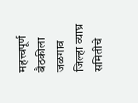महत्त्वपूर्ण बैठकीला जळगाव जिल्हा व्याघ्र समितीचे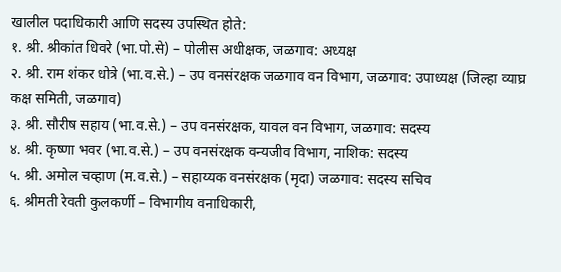खालील पदाधिकारी आणि सदस्य उपस्थित होते:
१. श्री. श्रीकांत धिवरे (भा.पो.से) – पोलीस अधीक्षक, जळगाव: अध्यक्ष
२. श्री. राम शंकर धोत्रे (भा.व.से.) – उप वनसंरक्षक जळगाव वन विभाग, जळगाव: उपाध्यक्ष (जिल्हा व्याघ्र कक्ष समिती, जळगाव)
३. श्री. सौरीष सहाय (भा.व.से.) – उप वनसंरक्षक, यावल वन विभाग, जळगाव: सदस्य
४. श्री. कृष्णा भवर (भा.व.से.) – उप वनसंरक्षक वन्यजीव विभाग, नाशिक: सदस्य
५. श्री. अमोल चव्हाण (म.व.से.) – सहाय्यक वनसंरक्षक (मृदा) जळगाव: सदस्य सचिव
६. श्रीमती रेवती कुलकर्णी – विभागीय वनाधिकारी,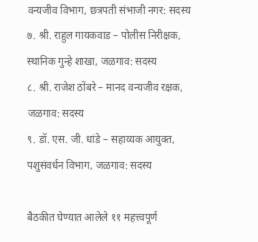वन्यजीव विभाग, छत्रपती संभाजी नगर: सदस्य
७. श्री. राहुल गायकवाड – पोलीस निरीक्षक, स्थानिक गुन्हे शाखा, जळगाव: सदस्य
८. श्री. राजेश ठोंबरे – मानद वन्यजीव रक्षक, जळगाव: सदस्य
९. डॉ. एस. जी. धांडे – सहाय्यक आयुक्त, पशुसंवर्धन विभाग, जळगाव: सदस्य

बैठकीत घेण्यात आलेले ११ महत्त्वपूर्ण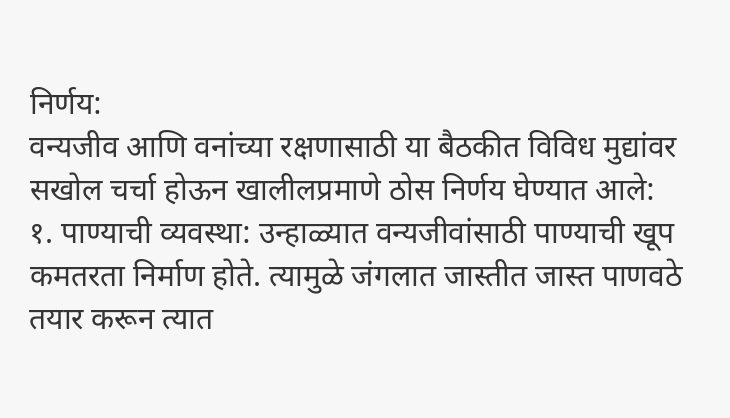निर्णय:
वन्यजीव आणि वनांच्या रक्षणासाठी या बैठकीत विविध मुद्यांवर सखोल चर्चा होऊन खालीलप्रमाणे ठोस निर्णय घेण्यात आले:
१. पाण्याची व्यवस्था: उन्हाळ्यात वन्यजीवांसाठी पाण्याची खूप कमतरता निर्माण होते. त्यामुळे जंगलात जास्तीत जास्त पाणवठे तयार करून त्यात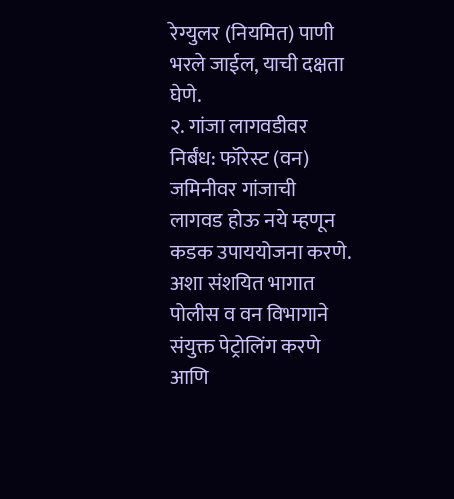रेग्युलर (नियमित) पाणी भरले जाईल, याची दक्षता घेणे.
२. गांजा लागवडीवर निर्बंध: फॉरेस्ट (वन) जमिनीवर गांजाची लागवड होऊ नये म्हणून कडक उपाययोजना करणे. अशा संशयित भागात पोलीस व वन विभागाने संयुक्त पेट्रोलिंग करणे आणि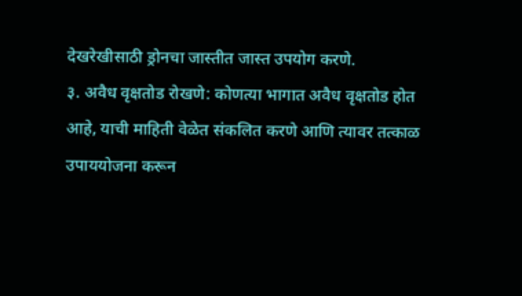देखरेखीसाठी ड्रोनचा जास्तीत जास्त उपयोग करणे.
३. अवैध वृक्षतोड रोखणे: कोणत्या भागात अवैध वृक्षतोड होत आहे, याची माहिती वेळेत संकलित करणे आणि त्यावर तत्काळ उपाययोजना करून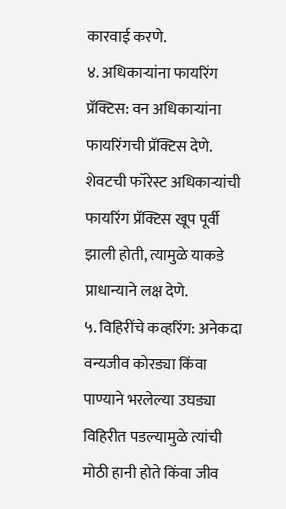कारवाई करणे.
४. अधिकाऱ्यांना फायरिंग प्रॅक्टिस: वन अधिकाऱ्यांना फायरिंगची प्रॅक्टिस देणे. शेवटची फॉरेस्ट अधिकाऱ्यांची फायरिंग प्रॅक्टिस खूप पूर्वी झाली होती, त्यामुळे याकडे प्राधान्याने लक्ष देणे.
५. विहिरींचे कव्हरिंग: अनेकदा वन्यजीव कोरड्या किंवा पाण्याने भरलेल्या उघड्या विहिरीत पडल्यामुळे त्यांची मोठी हानी होते किंवा जीव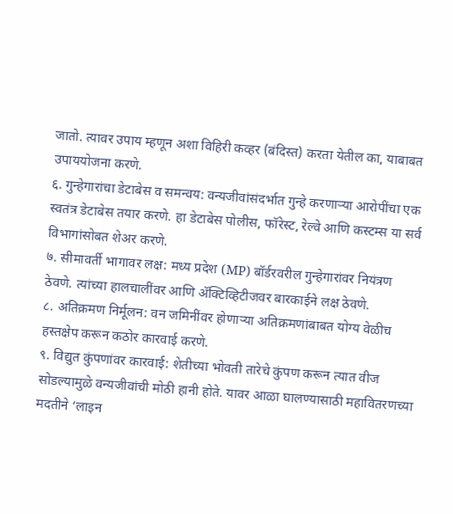जातो. त्यावर उपाय म्हणून अशा विहिरी कव्हर (बंदिस्त) करता येतील का, याबाबत उपाययोजना करणे.
६. गुन्हेगारांचा डेटाबेस व समन्वय: वन्यजीवांसंदर्भात गुन्हे करणाऱ्या आरोपींचा एक स्वतंत्र डेटाबेस तयार करणे. हा डेटाबेस पोलीस, फॉरेस्ट, रेल्वे आणि कस्टम्स या सर्व विभागांसोबत शेअर करणे.
७. सीमावर्ती भागावर लक्ष: मध्य प्रदेश (MP) बॉर्डरवरील गुन्हेगारांवर नियंत्रण ठेवणे. त्यांच्या हालचालींवर आणि अ‍ॅक्टिव्हिटीजवर बारकाईने लक्ष ठेवणे.
८. अतिक्रमण निर्मूलन: वन जमिनींवर होणाऱ्या अतिक्रमणांबाबत योग्य वेळीच हस्तक्षेप करून कठोर कारवाई करणे.
९. विद्युत कुंपणांवर कारवाई: शेतीच्या भोवती तारेचे कुंपण करून त्यात वीज सोडल्यामुळे वन्यजीवांची मोठी हानी होते. यावर आळा घालण्यासाठी महावितरणच्या मदतीने ‘लाइन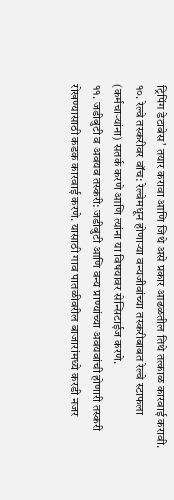ट्रिपिंग डेटाबेस’ तयार करावा आणि जिथे असे प्रकार आढळतील तिथे तत्काळ कारवाई करावी.
१०. रेल्वे तस्करीवर वॉच: रेल्वेमधून होणाऱ्या वन्यजीवांच्या तस्करीबाबत रेल्वे स्टाफला (कर्मचाऱ्यांना) सतर्क करणे आणि त्यांना या विषयावर सेन्सिटाईज करणे.
११. जडीबुटी व अवयव तस्करी: जडीबुटी आणि वन्य प्राण्यांच्या अवयवांची होणारी तस्करी रोखण्यासाठी कडक कारवाई करणे. यासाठी गाव पातळीवरील बाजारांमध्ये करडी नजर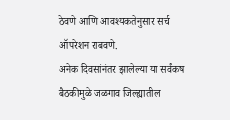ठेवणे आणि आवश्यकतेनुसार सर्च ऑपरेशन राबवणे.
अनेक दिवसांनंतर झालेल्या या सर्वंकष बैठकीमुळे जळगाव जिल्ह्यातील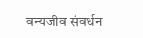वन्यजीव संवर्धन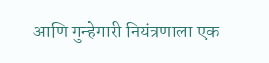आणि गुन्हेगारी नियंत्रणाला एक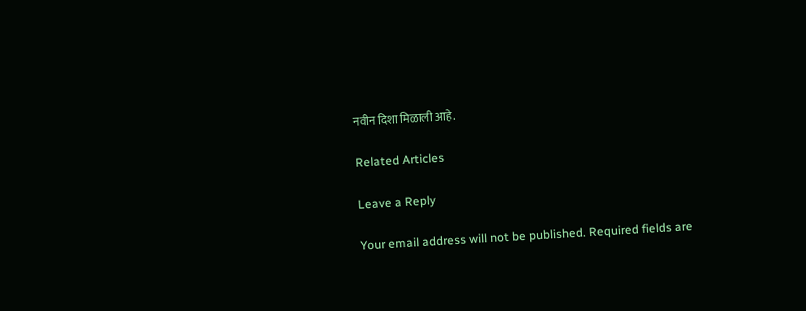नवीन दिशा मिळाली आहे.

Related Articles

Leave a Reply

Your email address will not be published. Required fields are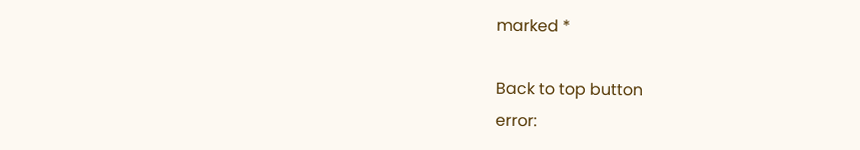marked *

Back to top button
error: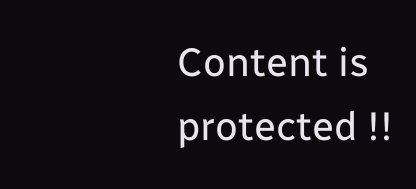Content is protected !!